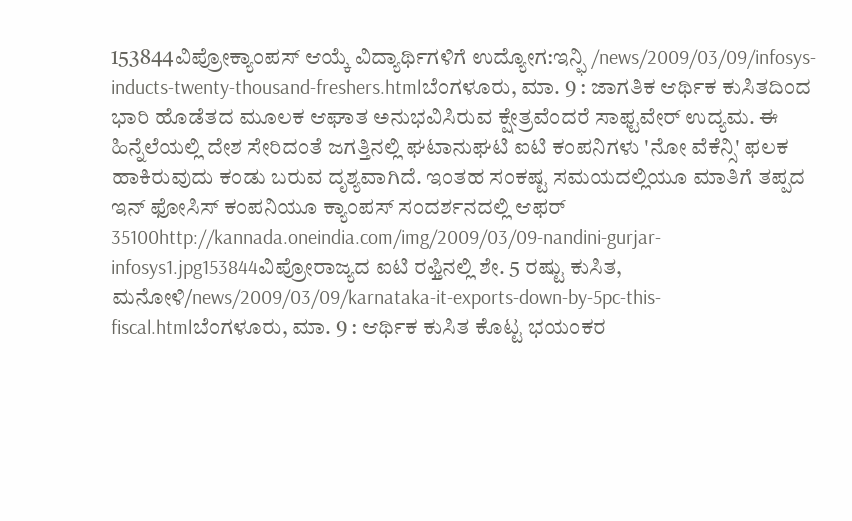153844ವಿಪ್ರೋಕ್ಯಾಂಪಸ್ ಆಯ್ಕೆ ವಿದ್ಯಾರ್ಥಿಗಳಿಗೆ ಉದ್ಯೋಗ:ಇನ್ಫಿ /news/2009/03/09/infosys-inducts-twenty-thousand-freshers.htmlಬೆಂಗಳೂರು, ಮಾ. 9 : ಜಾಗತಿಕ ಆರ್ಥಿಕ ಕುಸಿತದಿಂದ ಭಾರಿ ಹೊಡೆತದ ಮೂಲಕ ಆಘಾತ ಅನುಭವಿಸಿರುವ ಕ್ಷೇತ್ರವೆಂದರೆ ಸಾಫ್ಟವೇರ್ ಉದ್ಯಮ. ಈ ಹಿನ್ನೆಲೆಯಲ್ಲಿ ದೇಶ ಸೇರಿದಂತೆ ಜಗತ್ತಿನಲ್ಲಿ ಘಟಾನುಘಟಿ ಐಟಿ ಕಂಪನಿಗಳು 'ನೋ ವೆಕೆನ್ಸಿ' ಫಲಕ ಹಾಕಿರುವುದು ಕಂಡು ಬರುವ ದೃಶ್ಯವಾಗಿದೆ. ಇಂತಹ ಸಂಕಷ್ಟ ಸಮಯದಲ್ಲಿಯೂ ಮಾತಿಗೆ ತಪ್ಪದ ಇನ್ ಫೋಸಿಸ್ ಕಂಪನಿಯೂ ಕ್ಯಾಂಪಸ್ ಸಂದರ್ಶನದಲ್ಲಿ ಆಫರ್ 35100http://kannada.oneindia.com/img/2009/03/09-nandini-gurjar-infosys1.jpg153844ವಿಪ್ರೋರಾಜ್ಯದ ಐಟಿ ರಫ್ತಿನಲ್ಲಿ ಶೇ. 5 ರಷ್ಟು ಕುಸಿತ, ಮನೋಳಿ/news/2009/03/09/karnataka-it-exports-down-by-5pc-this-fiscal.htmlಬೆಂಗಳೂರು, ಮಾ. 9 : ಆರ್ಥಿಕ ಕುಸಿತ ಕೊಟ್ಟ ಭಯಂಕರ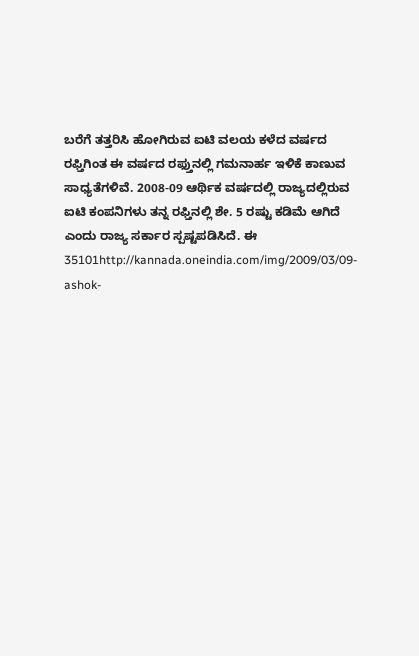ಬರೆಗೆ ತತ್ತರಿಸಿ ಹೋಗಿರುವ ಐಟಿ ವಲಯ ಕಳೆದ ವರ್ಷದ ರಫ್ತಿಗಿಂತ ಈ ವರ್ಷದ ರಫ್ತುನಲ್ಲಿ ಗಮನಾರ್ಹ ಇಳಿಕೆ ಕಾಣುವ ಸಾಧ್ಯತೆಗಳಿವೆ. 2008-09 ಆರ್ಥಿಕ ವರ್ಷದಲ್ಲಿ ರಾಜ್ಯದಲ್ಲಿರುವ ಐಟಿ ಕಂಪನಿಗಳು ತನ್ನ ರಫ್ತಿನಲ್ಲಿ ಶೇ. 5 ರಷ್ಟು ಕಡಿಮೆ ಆಗಿದೆ ಎಂದು ರಾಜ್ಯ ಸರ್ಕಾರ ಸ್ಪಷ್ಟಪಡಿಸಿದೆ. ಈ 35101http://kannada.oneindia.com/img/2009/03/09-ashok-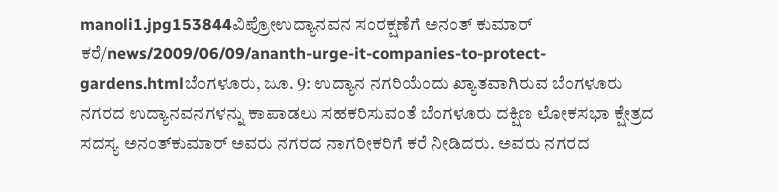manoli1.jpg153844ವಿಪ್ರೋಉದ್ಯಾನವನ ಸಂರಕ್ಷಣೆಗೆ ಅನಂತ್‌ ಕುಮಾರ್ ಕರೆ/news/2009/06/09/ananth-urge-it-companies-to-protect-gardens.htmlಬೆಂಗಳೂರು, ಜೂ. 9: ಉದ್ಯಾನ ನಗರಿಯೆಂದು ಖ್ಯಾತವಾಗಿರುವ ಬೆಂಗಳೂರು ನಗರದ ಉದ್ಯಾನವನಗಳನ್ನು ಕಾಪಾಡಲು ಸಹಕರಿಸುವಂತೆ ಬೆಂಗಳೂರು ದಕ್ಷಿಣ ಲೋಕಸಭಾ ಕ್ಷೇತ್ರದ ಸದಸ್ಯ ಅನಂತ್‌ಕುಮಾರ್ ಅವರು ನಗರದ ನಾಗರೀಕರಿಗೆ ಕರೆ ನೀಡಿದರು. ಅವರು ನಗರದ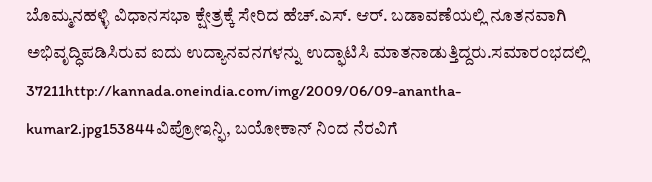ಬೊಮ್ಮನಹಳ್ಳಿ ವಿಧಾನಸಭಾ ಕ್ಷೇತ್ರಕ್ಕೆ ಸೇರಿದ ಹೆಚ್.ಎಸ್. ಆರ್. ಬಡಾವಣೆಯಲ್ಲಿ ನೂತನವಾಗಿ ಅಭಿವೃದ್ಧಿಪಡಿಸಿರುವ ಐದು ಉದ್ಯಾನವನಗಳನ್ನು ಉದ್ಫಾಟಿಸಿ ಮಾತನಾಡುತ್ತಿದ್ದರು.ಸಮಾರಂಭದಲ್ಲಿ 37211http://kannada.oneindia.com/img/2009/06/09-anantha-kumar2.jpg153844ವಿಪ್ರೋಇನ್ಫಿ, ಬಯೋಕಾನ್ ನಿಂದ ನೆರವಿಗೆ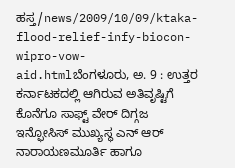ಹಸ್ತ/news/2009/10/09/ktaka-flood-relief-infy-biocon-wipro-vow-aid.htmlಬೆಂಗಳೂರು, ಅ. 9 : ಉತ್ತರ ಕರ್ನಾಟಕದಲ್ಲಿ ಆಗಿರುವ ಅತಿವೃಷ್ಟಿಗೆ ಕೊನೆಗೂ ಸಾಫ್ಟ್ ವೇರ್ ದಿಗ್ಗಜ ಇನ್ಫೋಸಿಸ್ ಮುಖ್ಯಸ್ಥ ಎನ್ ಆರ್ ನಾರಾಯಣಮೂರ್ತಿ ಹಾಗೂ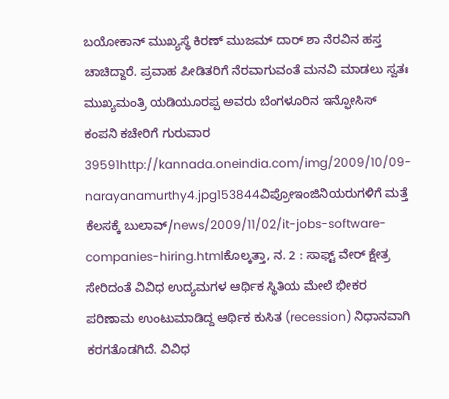ಬಯೋಕಾನ್ ಮುಖ್ಯಸ್ಥೆ ಕಿರಣ್ ಮುಜಮ್ ದಾರ್ ಶಾ ನೆರವಿನ ಹಸ್ತ ಚಾಚಿದ್ದಾರೆ. ಪ್ರವಾಹ ಪೀಡಿತರಿಗೆ ನೆರವಾಗುವಂತೆ ಮನವಿ ಮಾಡಲು ಸ್ವತಃ ಮುಖ್ಯಮಂತ್ರಿ ಯಡಿಯೂರಪ್ಪ ಅವರು ಬೆಂಗಳೂರಿನ ಇನ್ಫೋಸಿಸ್ ಕಂಪನಿ ಕಚೇರಿಗೆ ಗುರುವಾರ 39591http://kannada.oneindia.com/img/2009/10/09-narayanamurthy4.jpg153844ವಿಪ್ರೋಇಂಜಿನಿಯರುಗಳಿಗೆ ಮತ್ತೆ ಕೆಲಸಕ್ಕೆ ಬುಲಾವ್/news/2009/11/02/it-jobs-software-companies-hiring.htmlಕೊಲ್ಕತ್ತಾ, ನ. 2 : ಸಾಫ್ಟ್ ವೇರ್ ಕ್ಷೇತ್ರ ಸೇರಿದಂತೆ ವಿವಿಧ ಉದ್ಯಮಗಳ ಆರ್ಥಿಕ ಸ್ಥಿತಿಯ ಮೇಲೆ ಭೀಕರ ಪರಿಣಾಮ ಉಂಟುಮಾಡಿದ್ದ ಆರ್ಥಿಕ ಕುಸಿತ (recession) ನಿಧಾನವಾಗಿ ಕರಗತೊಡಗಿದೆ. ವಿವಿಧ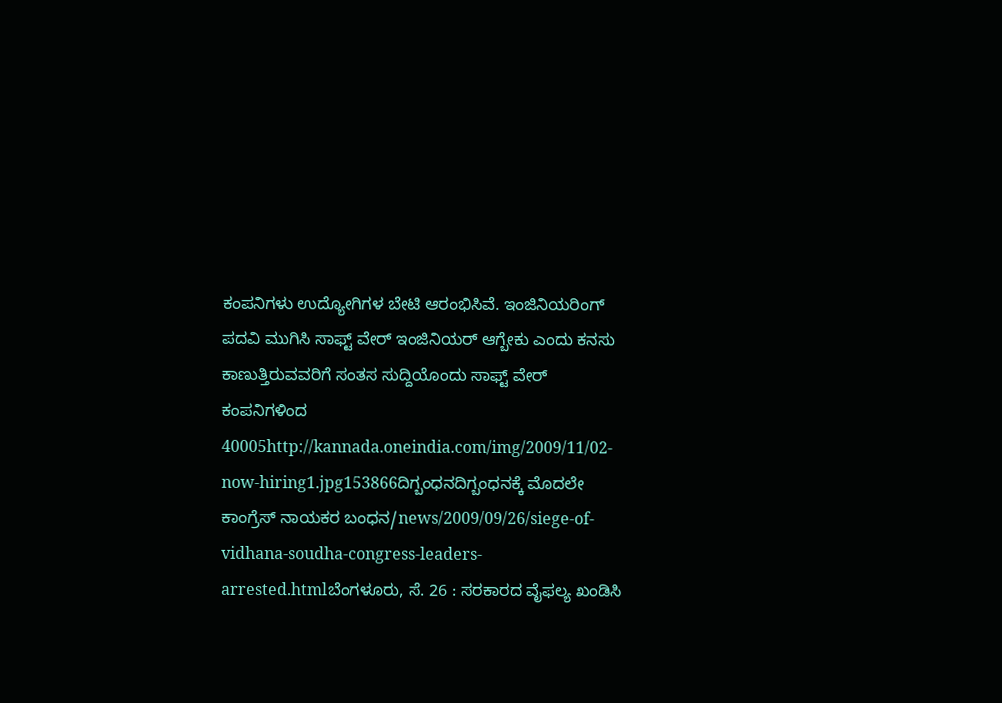ಕಂಪನಿಗಳು ಉದ್ಯೋಗಿಗಳ ಬೇಟಿ ಆರಂಭಿಸಿವೆ. ಇಂಜಿನಿಯರಿಂಗ್ ಪದವಿ ಮುಗಿಸಿ ಸಾಫ್ಟ್ ವೇರ್ ಇಂಜಿನಿಯರ್ ಆಗ್ಬೇಕು ಎಂದು ಕನಸು ಕಾಣುತ್ತಿರುವವರಿಗೆ ಸಂತಸ ಸುದ್ದಿಯೊಂದು ಸಾಫ್ಟ್ ವೇರ್ ಕಂಪನಿಗಳಿಂದ 40005http://kannada.oneindia.com/img/2009/11/02-now-hiring1.jpg153866ದಿಗ್ಬಂಧನದಿಗ್ಬಂಧನಕ್ಕೆ ಮೊದಲೇ ಕಾಂಗ್ರೆಸ್ ನಾಯಕರ ಬಂಧನ/news/2009/09/26/siege-of-vidhana-soudha-congress-leaders-arrested.htmlಬೆಂಗಳೂರು, ಸೆ. 26 : ಸರಕಾರದ ವೈಫಲ್ಯ ಖಂಡಿಸಿ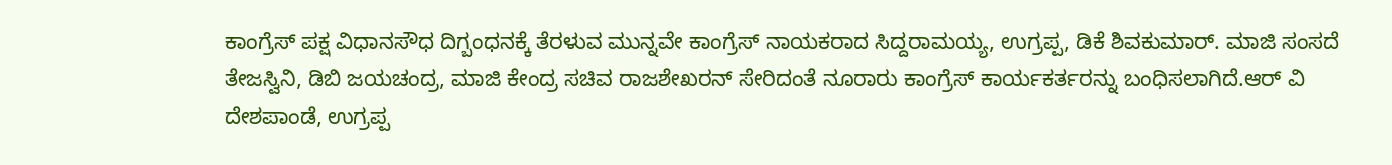ಕಾಂಗ್ರೆಸ್ ಪಕ್ಷ ವಿಧಾನಸೌಧ ದಿಗ್ಬಂಧನಕ್ಕೆ ತೆರಳುವ ಮುನ್ನವೇ ಕಾಂಗ್ರೆಸ್ ನಾಯಕರಾದ ಸಿದ್ದರಾಮಯ್ಯ, ಉಗ್ರಪ್ಪ, ಡಿಕೆ ಶಿವಕುಮಾರ್. ಮಾಜಿ ಸಂಸದೆ ತೇಜಸ್ವಿನಿ, ಡಿಬಿ ಜಯಚಂದ್ರ, ಮಾಜಿ ಕೇಂದ್ರ ಸಚಿವ ರಾಜಶೇಖರನ್ ಸೇರಿದಂತೆ ನೂರಾರು ಕಾಂಗ್ರೆಸ್ ಕಾರ್ಯಕರ್ತರನ್ನು ಬಂಧಿಸಲಾಗಿದೆ.ಆರ್ ವಿ ದೇಶಪಾಂಡೆ, ಉಗ್ರಪ್ಪ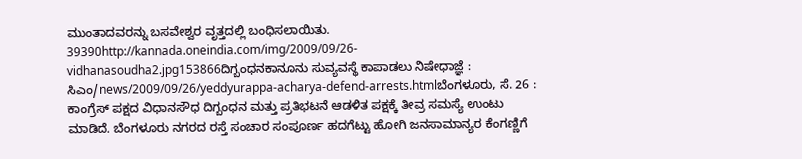ಮುಂತಾದವರನ್ನು ಬಸವೇಶ್ವರ ವೃತ್ತದಲ್ಲಿ ಬಂಧಿಸಲಾಯಿತು. 39390http://kannada.oneindia.com/img/2009/09/26-vidhanasoudha2.jpg153866ದಿಗ್ಬಂಧನಕಾನೂನು ಸುವ್ಯವಸ್ಥೆ ಕಾಪಾಡಲು ನಿಷೇಧಾಜ್ಞೆ : ಸಿಎಂ/news/2009/09/26/yeddyurappa-acharya-defend-arrests.htmlಬೆಂಗಳೂರು, ಸೆ. 26 : ಕಾಂಗ್ರೆಸ್ ಪಕ್ಷದ ವಿಧಾನಸೌಧ ದಿಗ್ಬಂಧನ ಮತ್ತು ಪ್ರತಿಭಟನೆ ಆಡಳಿತ ಪಕ್ಷಕ್ಕೆ ತೀವ್ರ ಸಮಸ್ಯೆ ಉಂಟು ಮಾಡಿದೆ. ಬೆಂಗಳೂರು ನಗರದ ರಸ್ತೆ ಸಂಚಾರ ಸಂಪೂರ್ಣ ಹದಗೆಟ್ಟು ಹೋಗಿ ಜನಸಾಮಾನ್ಯರ ಕೆಂಗಣ್ಣಿಗೆ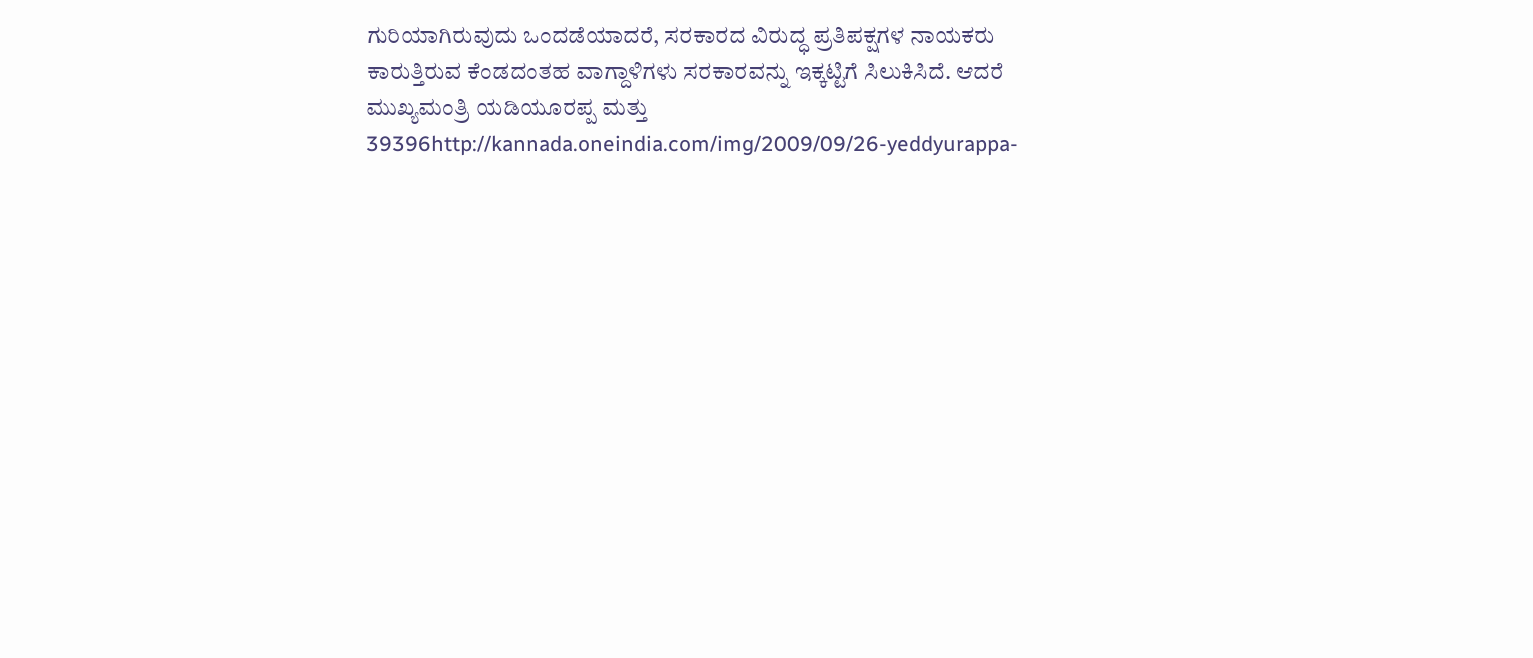ಗುರಿಯಾಗಿರುವುದು ಒಂದಡೆಯಾದರೆ, ಸರಕಾರದ ವಿರುದ್ಧ ಪ್ರತಿಪಕ್ಷಗಳ ನಾಯಕರು ಕಾರುತ್ತಿರುವ ಕೆಂಡದಂತಹ ವಾಗ್ದಾಳಿಗಳು ಸರಕಾರವನ್ನು ಇಕ್ಕಟ್ಟಿಗೆ ಸಿಲುಕಿಸಿದೆ. ಆದರೆ ಮುಖ್ಯಮಂತ್ರಿ ಯಡಿಯೂರಪ್ಪ ಮತ್ತು 39396http://kannada.oneindia.com/img/2009/09/26-yeddyurappa-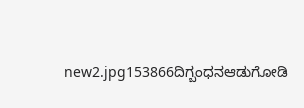new2.jpg153866ದಿಗ್ಬಂಧನಆಡುಗೋಡಿ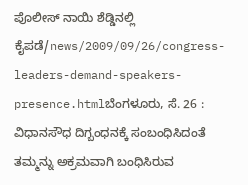ಪೊಲೀಸ್ ನಾಯಿ ಶೆಡ್ಡಿನಲ್ಲಿ ಕೈಪಡೆ/news/2009/09/26/congress-leaders-demand-speakers-presence.htmlಬೆಂಗಳೂರು, ಸೆ. 26 : ವಿಧಾನಸೌಧ ದಿಗ್ಬಂಧನಕ್ಕೆ ಸಂಬಂಧಿಸಿದಂತೆ ತಮ್ಮನ್ನು ಅಕ್ರಮವಾಗಿ ಬಂಧಿಸಿರುವ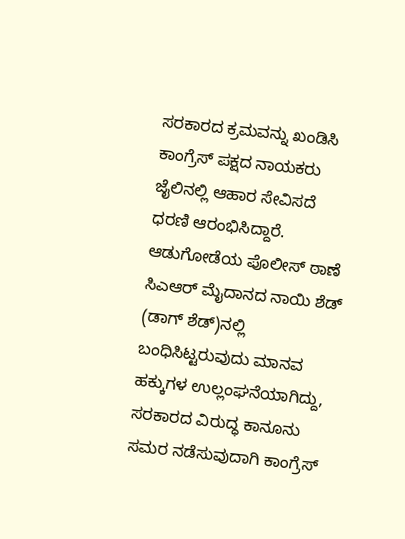ಸರಕಾರದ ಕ್ರಮವನ್ನು ಖಂಡಿಸಿ ಕಾಂಗ್ರೆಸ್ ಪಕ್ಷದ ನಾಯಕರು ಜೈಲಿನಲ್ಲಿ ಆಹಾರ ಸೇವಿಸದೆ ಧರಣಿ ಆರಂಭಿಸಿದ್ದಾರೆ. ಆಡುಗೋಡೆಯ ಪೊಲೀಸ್ ಠಾಣೆ ಸಿಎಆರ್ ಮೈದಾನದ ನಾಯಿ ಶೆಡ್ (ಡಾಗ್ ಶೆಡ್)ನಲ್ಲಿ ಬಂಧಿಸಿಟ್ಟರುವುದು ಮಾನವ ಹಕ್ಕುಗಳ ಉಲ್ಲಂಘನೆಯಾಗಿದ್ದು, ಸರಕಾರದ ವಿರುದ್ಧ ಕಾನೂನು ಸಮರ ನಡೆಸುವುದಾಗಿ ಕಾಂಗ್ರೆಸ್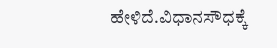ಹೇಳಿದೆ.ವಿಧಾನಸೌಧಕ್ಕೆ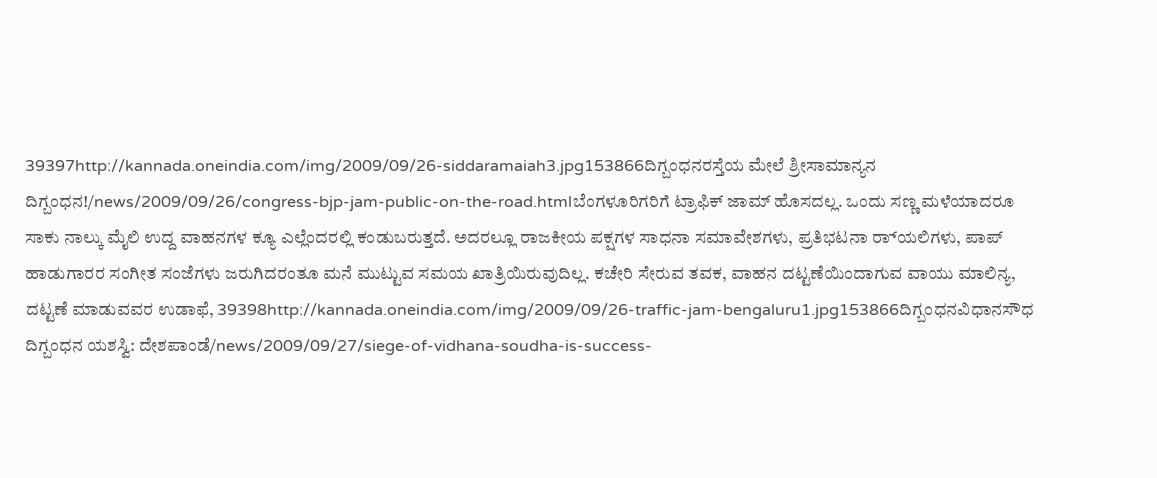39397http://kannada.oneindia.com/img/2009/09/26-siddaramaiah3.jpg153866ದಿಗ್ಬಂಧನರಸ್ತೆಯ ಮೇಲೆ ಶ್ರೀಸಾಮಾನ್ಯನ ದಿಗ್ಬಂಧನ!/news/2009/09/26/congress-bjp-jam-public-on-the-road.htmlಬೆಂಗಳೂರಿಗರಿಗೆ ಟ್ರಾಫಿಕ್ ಜಾಮ್ ಹೊಸದಲ್ಲ. ಒಂದು ಸಣ್ಣ ಮಳೆಯಾದರೂ ಸಾಕು ನಾಲ್ಕು ಮೈಲಿ ಉದ್ದ ವಾಹನಗಳ ಕ್ಯೂ ಎಲ್ಲೆಂದರಲ್ಲಿ ಕಂಡುಬರುತ್ತದೆ. ಅದರಲ್ಲೂ ರಾಜಕೀಯ ಪಕ್ಷಗಳ ಸಾಧನಾ ಸಮಾವೇಶಗಳು, ಪ್ರತಿಭಟನಾ ರ‌್ಯಾಲಿಗಳು, ಪಾಪ್ ಹಾಡುಗಾರರ ಸಂಗೀತ ಸಂಜೆಗಳು ಜರುಗಿದರಂತೂ ಮನೆ ಮುಟ್ಟುವ ಸಮಯ ಖಾತ್ರಿಯಿರುವುದಿಲ್ಲ. ಕಚೇರಿ ಸೇರುವ ತವಕ, ವಾಹನ ದಟ್ಟಣೆಯಿಂದಾಗುವ ವಾಯು ಮಾಲಿನ್ಯ, ದಟ್ಟಣೆ ಮಾಡುವವರ ಉಡಾಫೆ, 39398http://kannada.oneindia.com/img/2009/09/26-traffic-jam-bengaluru1.jpg153866ದಿಗ್ಬಂಧನವಿಧಾನಸೌಧ ದಿಗ್ಬಂಧನ ಯಶಸ್ವಿ: ದೇಶಪಾಂಡೆ/news/2009/09/27/siege-of-vidhana-soudha-is-success-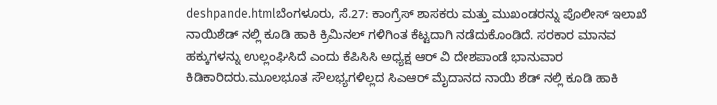deshpande.htmlಬೆಂಗಳೂರು, ಸೆ.27: ಕಾಂಗ್ರೆಸ್ ಶಾಸಕರು ಮತ್ತು ಮುಖಂಡರನ್ನು ಪೊಲೀಸ್ ಇಲಾಖೆ ನಾಯಿಶೆಡ್ ನಲ್ಲಿ ಕೂಡಿ ಹಾಕಿ ಕ್ರಿಮಿನಲ್ ಗಳಿಗಿಂತ ಕೆಟ್ಟದಾಗಿ ನಡೆದುಕೊಂಡಿದೆ. ಸರಕಾರ ಮಾನವ ಹಕ್ಕುಗಳನ್ನು ಉಲ್ಲಂಘಿಸಿದೆ ಎಂದು ಕೆಪಿಸಿಸಿ ಅಧ್ಯಕ್ಷ ಆರ್ ವಿ ದೇಶಪಾಂಡೆ ಭಾನುವಾರ ಕಿಡಿಕಾರಿದರು.ಮೂಲಭೂತ ಸೌಲಭ್ಯಗಳಿಲ್ಲದ ಸಿಎಆರ್ ಮೈದಾನದ ನಾಯಿ ಶೆಡ್ ನಲ್ಲಿ ಕೂಡಿ ಹಾಕಿ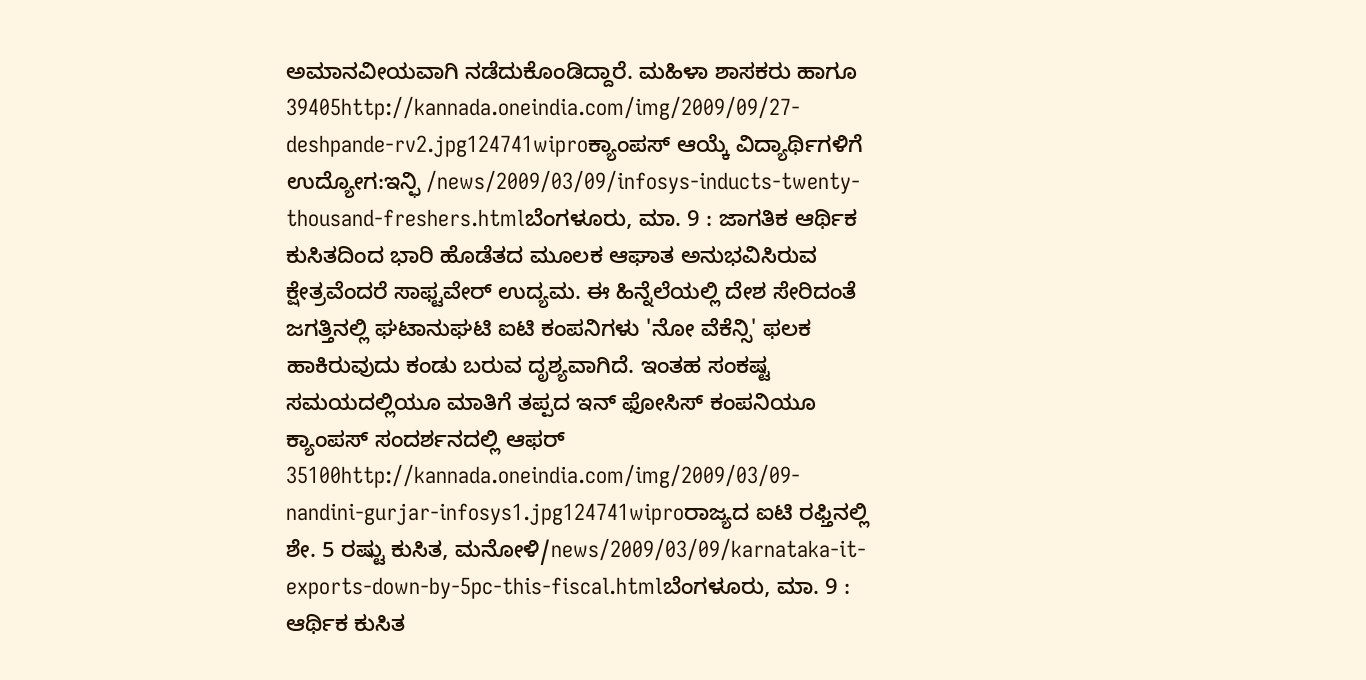ಅಮಾನವೀಯವಾಗಿ ನಡೆದುಕೊಂಡಿದ್ದಾರೆ. ಮಹಿಳಾ ಶಾಸಕರು ಹಾಗೂ 39405http://kannada.oneindia.com/img/2009/09/27-deshpande-rv2.jpg124741wiproಕ್ಯಾಂಪಸ್ ಆಯ್ಕೆ ವಿದ್ಯಾರ್ಥಿಗಳಿಗೆ ಉದ್ಯೋಗ:ಇನ್ಫಿ /news/2009/03/09/infosys-inducts-twenty-thousand-freshers.htmlಬೆಂಗಳೂರು, ಮಾ. 9 : ಜಾಗತಿಕ ಆರ್ಥಿಕ ಕುಸಿತದಿಂದ ಭಾರಿ ಹೊಡೆತದ ಮೂಲಕ ಆಘಾತ ಅನುಭವಿಸಿರುವ ಕ್ಷೇತ್ರವೆಂದರೆ ಸಾಫ್ಟವೇರ್ ಉದ್ಯಮ. ಈ ಹಿನ್ನೆಲೆಯಲ್ಲಿ ದೇಶ ಸೇರಿದಂತೆ ಜಗತ್ತಿನಲ್ಲಿ ಘಟಾನುಘಟಿ ಐಟಿ ಕಂಪನಿಗಳು 'ನೋ ವೆಕೆನ್ಸಿ' ಫಲಕ ಹಾಕಿರುವುದು ಕಂಡು ಬರುವ ದೃಶ್ಯವಾಗಿದೆ. ಇಂತಹ ಸಂಕಷ್ಟ ಸಮಯದಲ್ಲಿಯೂ ಮಾತಿಗೆ ತಪ್ಪದ ಇನ್ ಫೋಸಿಸ್ ಕಂಪನಿಯೂ ಕ್ಯಾಂಪಸ್ ಸಂದರ್ಶನದಲ್ಲಿ ಆಫರ್ 35100http://kannada.oneindia.com/img/2009/03/09-nandini-gurjar-infosys1.jpg124741wiproರಾಜ್ಯದ ಐಟಿ ರಫ್ತಿನಲ್ಲಿ ಶೇ. 5 ರಷ್ಟು ಕುಸಿತ, ಮನೋಳಿ/news/2009/03/09/karnataka-it-exports-down-by-5pc-this-fiscal.htmlಬೆಂಗಳೂರು, ಮಾ. 9 : ಆರ್ಥಿಕ ಕುಸಿತ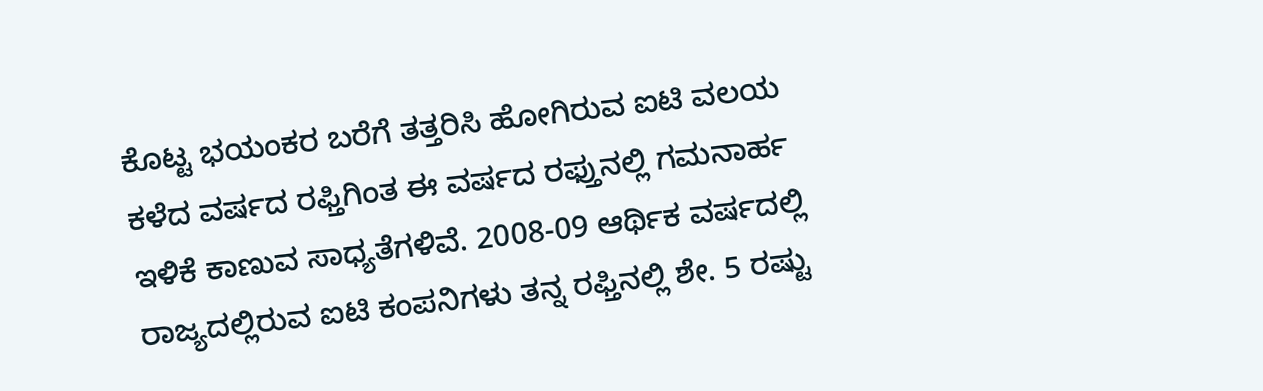ಕೊಟ್ಟ ಭಯಂಕರ ಬರೆಗೆ ತತ್ತರಿಸಿ ಹೋಗಿರುವ ಐಟಿ ವಲಯ ಕಳೆದ ವರ್ಷದ ರಫ್ತಿಗಿಂತ ಈ ವರ್ಷದ ರಫ್ತುನಲ್ಲಿ ಗಮನಾರ್ಹ ಇಳಿಕೆ ಕಾಣುವ ಸಾಧ್ಯತೆಗಳಿವೆ. 2008-09 ಆರ್ಥಿಕ ವರ್ಷದಲ್ಲಿ ರಾಜ್ಯದಲ್ಲಿರುವ ಐಟಿ ಕಂಪನಿಗಳು ತನ್ನ ರಫ್ತಿನಲ್ಲಿ ಶೇ. 5 ರಷ್ಟು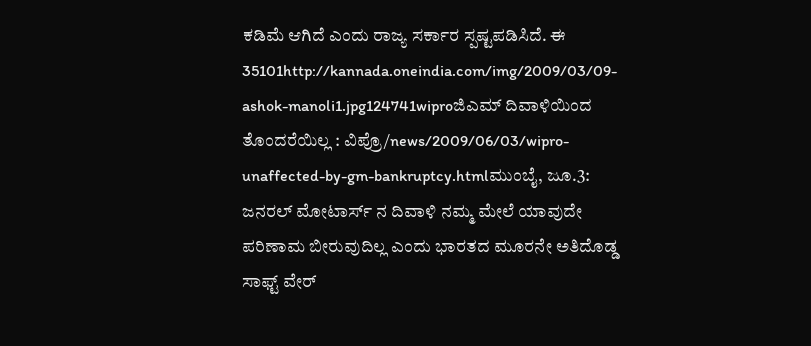ಕಡಿಮೆ ಆಗಿದೆ ಎಂದು ರಾಜ್ಯ ಸರ್ಕಾರ ಸ್ಪಷ್ಟಪಡಿಸಿದೆ. ಈ 35101http://kannada.oneindia.com/img/2009/03/09-ashok-manoli1.jpg124741wiproಜಿಎಮ್ ದಿವಾಳಿಯಿಂದ ತೊಂದರೆಯಿಲ್ಲ : ವಿಪ್ರೊ/news/2009/06/03/wipro-unaffected-by-gm-bankruptcy.htmlಮುಂಬೈ, ಜೂ.3: ಜನರಲ್ ಮೋಟಾರ್ಸ್ ನ ದಿವಾಳಿ ನಮ್ಮ ಮೇಲೆ ಯಾವುದೇ ಪರಿಣಾಮ ಬೀರುವುದಿಲ್ಲ ಎಂದು ಭಾರತದ ಮೂರನೇ ಅತಿದೊಡ್ಡ ಸಾಫ್ಟ್ ವೇರ್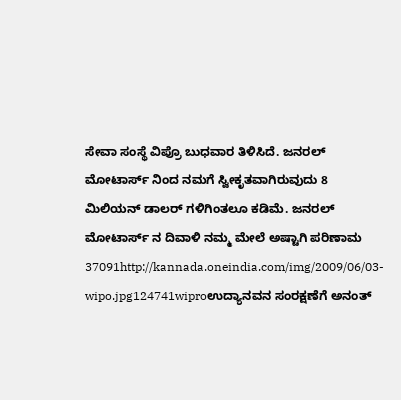ಸೇವಾ ಸಂಸ್ಥೆ ವಿಪ್ರೊ ಬುಧವಾರ ತಿಳಿಸಿದೆ. ಜನರಲ್ ಮೋಟಾರ್ಸ್ ನಿಂದ ನಮಗೆ ಸ್ವೀಕೃತವಾಗಿರುವುದು 8 ಮಿಲಿಯನ್ ಡಾಲರ್ ಗಳಿಗಿಂತಲೂ ಕಡಿಮೆ. ಜನರಲ್ ಮೋಟಾರ್ಸ್ ನ ದಿವಾಳಿ ನಮ್ಮ ಮೇಲೆ ಅಷ್ಟಾಗಿ ಪರಿಣಾಮ 37091http://kannada.oneindia.com/img/2009/06/03-wipo.jpg124741wiproಉದ್ಯಾನವನ ಸಂರಕ್ಷಣೆಗೆ ಅನಂತ್‌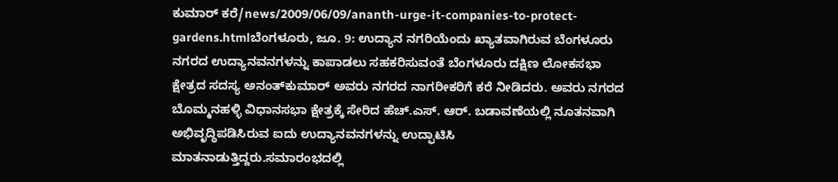ಕುಮಾರ್ ಕರೆ/news/2009/06/09/ananth-urge-it-companies-to-protect-gardens.htmlಬೆಂಗಳೂರು, ಜೂ. 9: ಉದ್ಯಾನ ನಗರಿಯೆಂದು ಖ್ಯಾತವಾಗಿರುವ ಬೆಂಗಳೂರು ನಗರದ ಉದ್ಯಾನವನಗಳನ್ನು ಕಾಪಾಡಲು ಸಹಕರಿಸುವಂತೆ ಬೆಂಗಳೂರು ದಕ್ಷಿಣ ಲೋಕಸಭಾ ಕ್ಷೇತ್ರದ ಸದಸ್ಯ ಅನಂತ್‌ಕುಮಾರ್ ಅವರು ನಗರದ ನಾಗರೀಕರಿಗೆ ಕರೆ ನೀಡಿದರು. ಅವರು ನಗರದ ಬೊಮ್ಮನಹಳ್ಳಿ ವಿಧಾನಸಭಾ ಕ್ಷೇತ್ರಕ್ಕೆ ಸೇರಿದ ಹೆಚ್.ಎಸ್. ಆರ್. ಬಡಾವಣೆಯಲ್ಲಿ ನೂತನವಾಗಿ ಅಭಿವೃದ್ಧಿಪಡಿಸಿರುವ ಐದು ಉದ್ಯಾನವನಗಳನ್ನು ಉದ್ಫಾಟಿಸಿ ಮಾತನಾಡುತ್ತಿದ್ದರು.ಸಮಾರಂಭದಲ್ಲಿ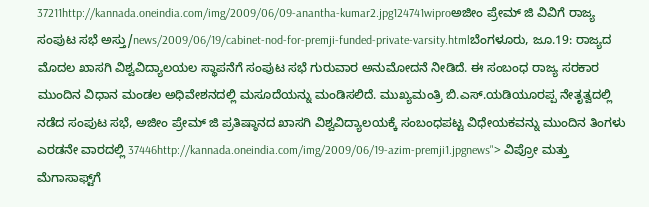37211http://kannada.oneindia.com/img/2009/06/09-anantha-kumar2.jpg124741wiproಅಜೀಂ ಪ್ರೇಮ್ ಜಿ ವಿವಿಗೆ ರಾಜ್ಯ ಸಂಪುಟ ಸಭೆ ಅಸ್ತು/news/2009/06/19/cabinet-nod-for-premji-funded-private-varsity.htmlಬೆಂಗಳೂರು, ಜೂ.19: ರಾಜ್ಯದ ಮೊದಲ ಖಾಸಗಿ ವಿಶ್ವವಿದ್ಯಾಲಯಲ ಸ್ಥಾಪನೆಗೆ ಸಂಪುಟ ಸಭೆ ಗುರುವಾರ ಅನುಮೋದನೆ ನೀಡಿದೆ. ಈ ಸಂಬಂಧ ರಾಜ್ಯ ಸರಕಾರ ಮುಂದಿನ ವಿಧಾನ ಮಂಡಲ ಅಧಿವೇಶನದಲ್ಲಿ ಮಸೂದೆಯನ್ನು ಮಂಡಿಸಲಿದೆ. ಮುಖ್ಯಮಂತ್ರಿ ಬಿ.ಎಸ್.ಯಡಿಯೂರಪ್ಪ ನೇತೃತ್ವದಲ್ಲಿ ನಡೆದ ಸಂಪುಟ ಸಭೆ, ಅಜೀಂ ಪ್ರೇಮ್ ಜಿ ಪ್ರತಿಷ್ಠಾನದ ಖಾಸಗಿ ವಿಶ್ವವಿದ್ಯಾಲಯಕ್ಕೆ ಸಂಬಂಧಪಟ್ಟ ವಿಧೇಯಕವನ್ನು ಮುಂದಿನ ತಿಂಗಳು ಎರಡನೇ ವಾರದಲ್ಲಿ 37446http://kannada.oneindia.com/img/2009/06/19-azim-premji1.jpgnews"> ವಿಪ್ರೋ ಮತ್ತು ಮೆಗಾಸಾಫ್ಟ್‌ಗೆ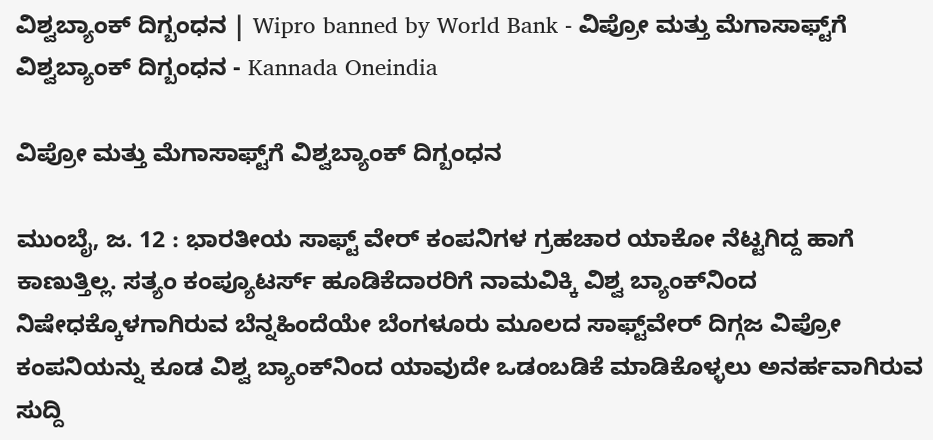ವಿಶ್ವಬ್ಯಾಂಕ್ ದಿಗ್ಬಂಧನ | Wipro banned by World Bank - ವಿಪ್ರೋ ಮತ್ತು ಮೆಗಾಸಾಫ್ಟ್‌ಗೆ ವಿಶ್ವಬ್ಯಾಂಕ್ ದಿಗ್ಬಂಧನ - Kannada Oneindia

ವಿಪ್ರೋ ಮತ್ತು ಮೆಗಾಸಾಫ್ಟ್‌ಗೆ ವಿಶ್ವಬ್ಯಾಂಕ್ ದಿಗ್ಬಂಧನ

ಮುಂಬೈ, ಜ. 12 : ಭಾರತೀಯ ಸಾಫ್ಟ್ ವೇರ್ ಕಂಪನಿಗಳ ಗ್ರಹಚಾರ ಯಾಕೋ ನೆಟ್ಟಗಿದ್ದ ಹಾಗೆ ಕಾಣುತ್ತಿಲ್ಲ. ಸತ್ಯಂ ಕಂಪ್ಯೂಟರ್ಸ್ ಹೂಡಿಕೆದಾರರಿಗೆ ನಾಮವಿಕ್ಕಿ ವಿಶ್ವ ಬ್ಯಾಂಕ್‌ನಿಂದ ನಿಷೇಧಕ್ಕೊಳಗಾಗಿರುವ ಬೆನ್ನಹಿಂದೆಯೇ ಬೆಂಗಳೂರು ಮೂಲದ ಸಾಫ್ಟ್‌ವೇರ್ ದಿಗ್ಗಜ ವಿಪ್ರೋ ಕಂಪನಿಯನ್ನು ಕೂಡ ವಿಶ್ವ ಬ್ಯಾಂಕ್‌ನಿಂದ ಯಾವುದೇ ಒಡಂಬಡಿಕೆ ಮಾಡಿಕೊಳ್ಳಲು ಅನರ್ಹವಾಗಿರುವ ಸುದ್ದಿ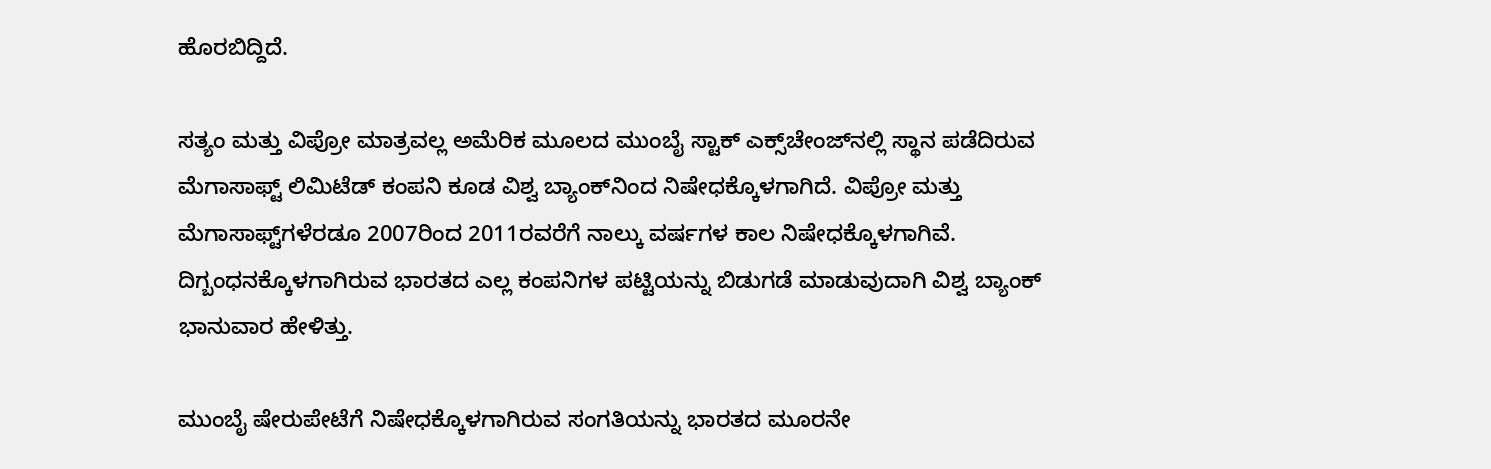ಹೊರಬಿದ್ದಿದೆ.

ಸತ್ಯಂ ಮತ್ತು ವಿಪ್ರೋ ಮಾತ್ರವಲ್ಲ ಅಮೆರಿಕ ಮೂಲದ ಮುಂಬೈ ಸ್ಟಾಕ್ ಎಕ್ಸ್‌ಚೇಂಜ್‌ನಲ್ಲಿ ಸ್ಥಾನ ಪಡೆದಿರುವ ಮೆಗಾಸಾಫ್ಟ್ ಲಿಮಿಟೆಡ್ ಕಂಪನಿ ಕೂಡ ವಿಶ್ವ ಬ್ಯಾಂಕ್‌ನಿಂದ ನಿಷೇಧಕ್ಕೊಳಗಾಗಿದೆ. ವಿಪ್ರೋ ಮತ್ತು ಮೆಗಾಸಾಫ್ಟ್‌ಗಳೆರಡೂ 2007ರಿಂದ 2011ರವರೆಗೆ ನಾಲ್ಕು ವರ್ಷಗಳ ಕಾಲ ನಿಷೇಧಕ್ಕೊಳಗಾಗಿವೆ. ದಿಗ್ಬಂಧನಕ್ಕೊಳಗಾಗಿರುವ ಭಾರತದ ಎಲ್ಲ ಕಂಪನಿಗಳ ಪಟ್ಟಿಯನ್ನು ಬಿಡುಗಡೆ ಮಾಡುವುದಾಗಿ ವಿಶ್ವ ಬ್ಯಾಂಕ್ ಭಾನುವಾರ ಹೇಳಿತ್ತು.

ಮುಂಬೈ ಷೇರುಪೇಟೆಗೆ ನಿಷೇಧಕ್ಕೊಳಗಾಗಿರುವ ಸಂಗತಿಯನ್ನು ಭಾರತದ ಮೂರನೇ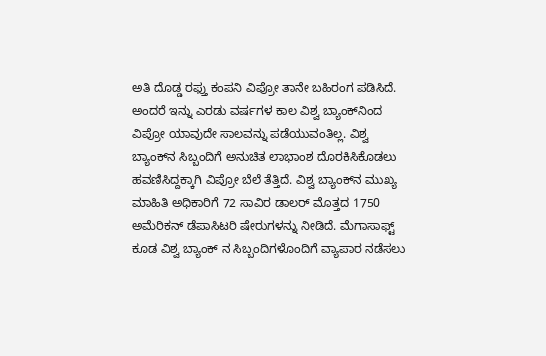ಅತಿ ದೊಡ್ಡ ರಫ್ತು ಕಂಪನಿ ವಿಪ್ರೋ ತಾನೇ ಬಹಿರಂಗ ಪಡಿಸಿದೆ. ಅಂದರೆ ಇನ್ನು ಎರಡು ವರ್ಷಗಳ ಕಾಲ ವಿಶ್ವ ಬ್ಯಾಂಕ್‌ನಿಂದ ವಿಪ್ರೋ ಯಾವುದೇ ಸಾಲವನ್ನು ಪಡೆಯುವಂತಿಲ್ಲ. ವಿಶ್ವ ಬ್ಯಾಂಕ್‌ನ ಸಿಬ್ಬಂದಿಗೆ ಅನುಚಿತ ಲಾಭಾಂಶ ದೊರಕಿಸಿಕೊಡಲು ಹವಣಿಸಿದ್ದಕ್ಕಾಗಿ ವಿಪ್ರೋ ಬೆಲೆ ತೆತ್ತಿದೆ. ವಿಶ್ವ ಬ್ಯಾಂಕ್‌ನ ಮುಖ್ಯ ಮಾಹಿತಿ ಅಧಿಕಾರಿಗೆ 72 ಸಾವಿರ ಡಾಲರ್ ಮೊತ್ತದ 1750 ಅಮೆರಿಕನ್ ಡೆಪಾಸಿಟರಿ ಷೇರುಗಳನ್ನು ನೀಡಿದೆ. ಮೆಗಾಸಾಫ್ಟ್ ಕೂಡ ವಿಶ್ವ ಬ್ಯಾಂಕ್ ನ ಸಿಬ್ಬಂದಿಗಳೊಂದಿಗೆ ವ್ಯಾಪಾರ ನಡೆಸಲು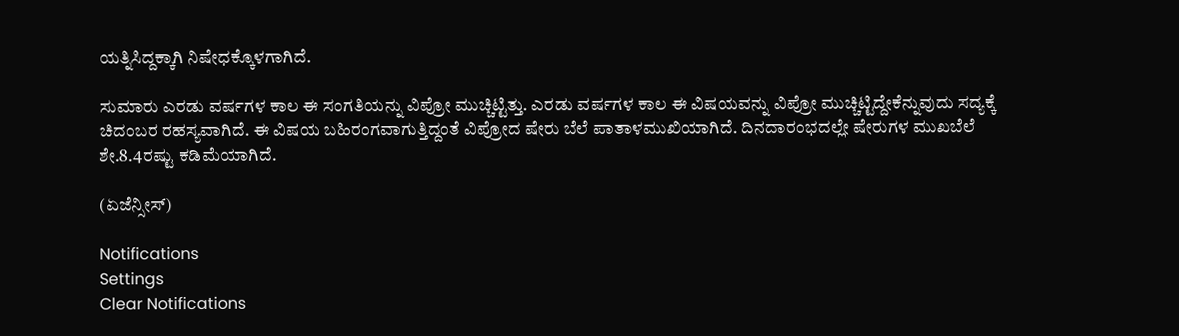ಯತ್ನಿಸಿದ್ದಕ್ಕಾಗಿ ನಿಷೇಧಕ್ಕೊಳಗಾಗಿದೆ.

ಸುಮಾರು ಎರಡು ವರ್ಷಗಳ ಕಾಲ ಈ ಸಂಗತಿಯನ್ನು ವಿಪ್ರೋ ಮುಚ್ಚಿಟ್ಟಿತ್ತು. ಎರಡು ವರ್ಷಗಳ ಕಾಲ ಈ ವಿಷಯವನ್ನು ವಿಪ್ರೋ ಮುಚ್ಚಿಟ್ಟಿದ್ದೇಕೆನ್ನುವುದು ಸದ್ಯಕ್ಕೆ ಚಿದಂಬರ ರಹಸ್ಯವಾಗಿದೆ. ಈ ವಿಷಯ ಬಹಿರಂಗವಾಗುತ್ತಿದ್ದಂತೆ ವಿಪ್ರೋದ ಷೇರು ಬೆಲೆ ಪಾತಾಳಮುಖಿಯಾಗಿದೆ. ದಿನದಾರಂಭದಲ್ಲೇ ಷೇರುಗಳ ಮುಖಬೆಲೆ ಶೇ.8.4ರಷ್ಟು ಕಡಿಮೆಯಾಗಿದೆ.

(ಏಜೆನ್ಸೀಸ್)

Notifications
Settings
Clear Notifications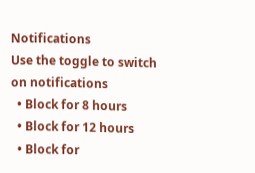Notifications
Use the toggle to switch on notifications
  • Block for 8 hours
  • Block for 12 hours
  • Block for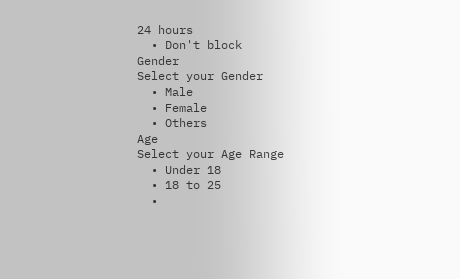24 hours
  • Don't block
Gender
Select your Gender
  • Male
  • Female
  • Others
Age
Select your Age Range
  • Under 18
  • 18 to 25
  •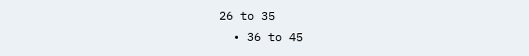26 to 35
  • 36 to 45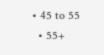• 45 to 55
  • 55+